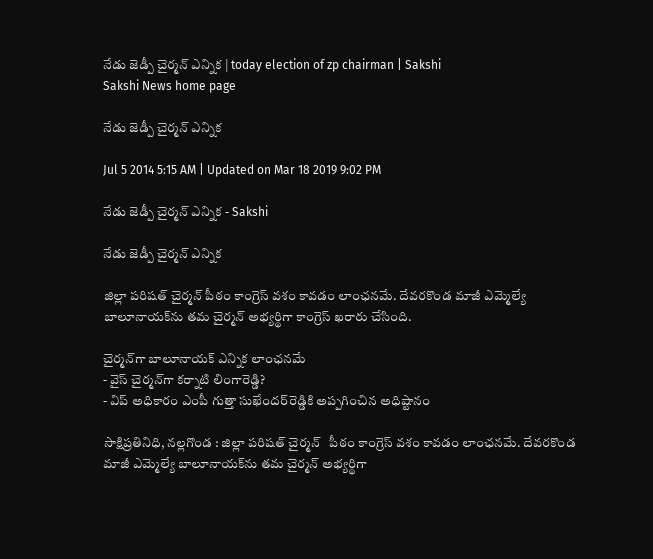నేడు జెడ్పీ చైర్మన్ ఎన్నిక | today election of zp chairman | Sakshi
Sakshi News home page

నేడు జెడ్పీ చైర్మన్ ఎన్నిక

Jul 5 2014 5:15 AM | Updated on Mar 18 2019 9:02 PM

నేడు జెడ్పీ చైర్మన్ ఎన్నిక - Sakshi

నేడు జెడ్పీ చైర్మన్ ఎన్నిక

జిల్లా పరిషత్ చైర్మన్ పీఠం కాంగ్రెస్ వశం కావడం లాంఛనమే. దేవరకొండ మాజీ ఎమ్మెల్యే బాలూనాయక్‌ను తమ చైర్మన్ అభ్యర్థిగా కాంగ్రెస్ ఖరారు చేసింది.

చైర్మన్‌గా బాలూనాయక్ ఎన్నిక లాంఛనమే
- వైస్ చైర్మన్‌గా కర్నాటి లింగారెడ్డి?
- విప్ అధికారం ఎంపీ గుత్తా సుఖేందర్‌రెడ్డికి అప్పగించిన అధిష్టానం

సాక్షిప్రతినిధి, నల్లగొండ : జిల్లా పరిషత్ చైర్మన్   పీఠం కాంగ్రెస్ వశం కావడం లాంఛనమే. దేవరకొండ మాజీ ఎమ్మెల్యే బాలూనాయక్‌ను తమ చైర్మన్ అభ్యర్థిగా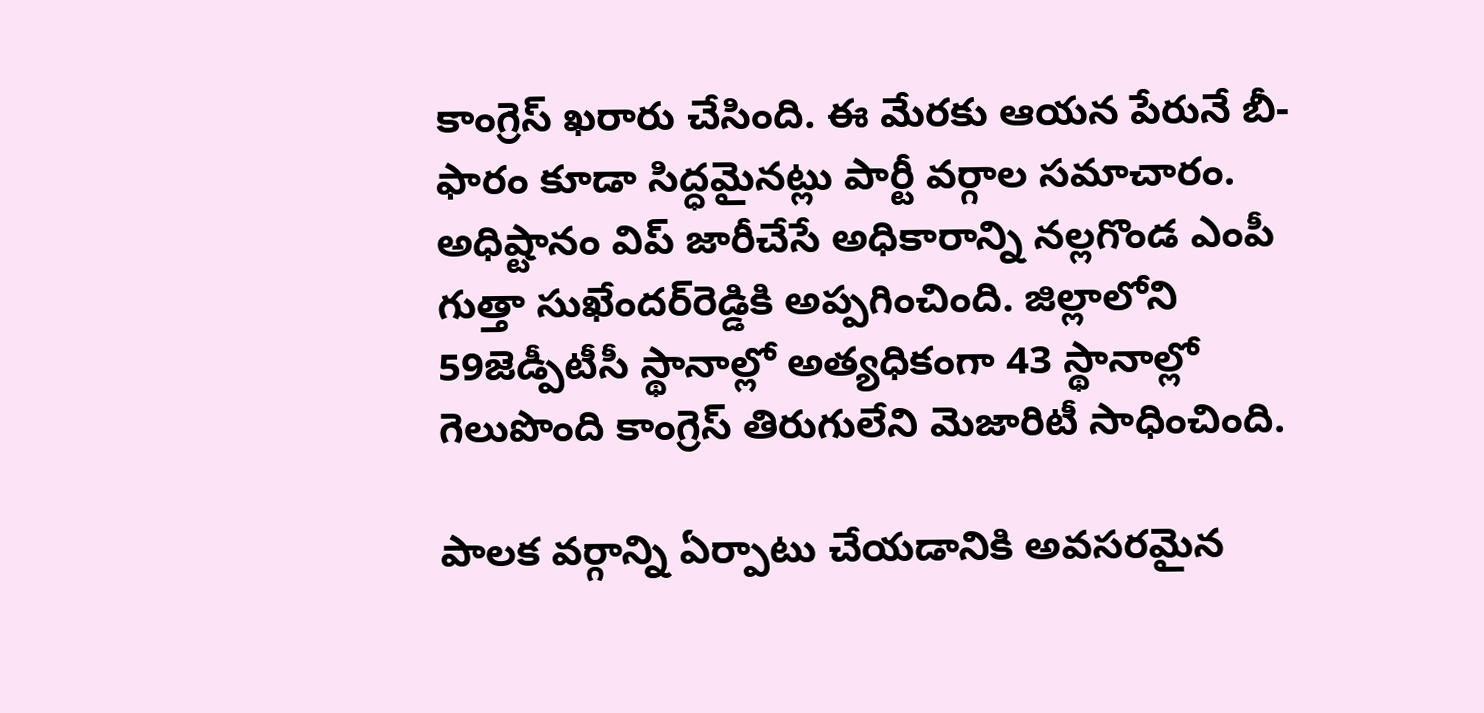కాంగ్రెస్ ఖరారు చేసింది. ఈ మేరకు ఆయన పేరునే బీ-ఫారం కూడా సిద్ధమైనట్లు పార్టీ వర్గాల సమాచారం. అధిష్టానం విప్ జారీచేసే అధికారాన్ని నల్లగొండ ఎంపీ గుత్తా సుఖేందర్‌రెడ్డికి అప్పగించింది. జిల్లాలోని 59జెడ్పీటీసీ స్థానాల్లో అత్యధికంగా 43 స్థానాల్లో గెలుపొంది కాంగ్రెస్ తిరుగులేని మెజారిటీ సాధించింది.

పాలక వర్గాన్ని ఏర్పాటు చేయడానికి అవసరమైన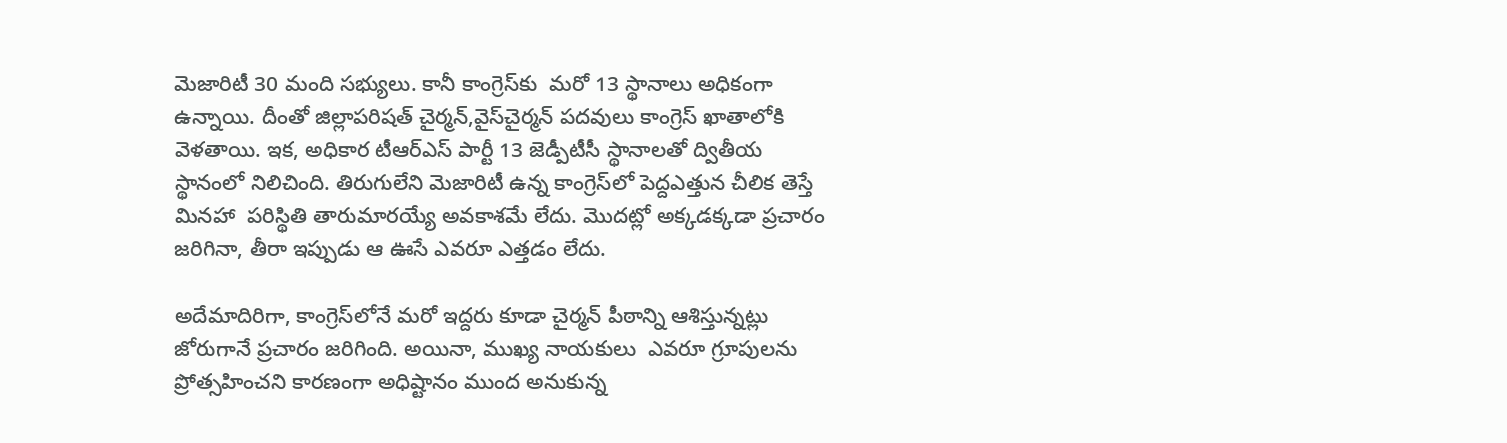మెజారిటీ 30 మంది సభ్యులు. కానీ కాంగ్రెస్‌కు  మరో 13 స్థానాలు అధికంగా ఉన్నాయి. దీంతో జిల్లాపరిషత్ చైర్మన్,వైస్‌చైర్మన్ పదవులు కాంగ్రెస్ ఖాతాలోకి వెళతాయి. ఇక, అధికార టీఆర్‌ఎస్ పార్టీ 13 జెడ్పీటీసీ స్థానాలతో ద్వితీయ స్థానంలో నిలిచింది. తిరుగులేని మెజారిటీ ఉన్న కాంగ్రెస్‌లో పెద్దఎత్తున చీలిక తెస్తే మినహా  పరిస్థితి తారుమారయ్యే అవకాశమే లేదు. మొదట్లో అక్కడక్కడా ప్రచారం జరిగినా, తీరా ఇప్పుడు ఆ ఊసే ఎవరూ ఎత్తడం లేదు.

అదేమాదిరిగా, కాంగ్రెస్‌లోనే మరో ఇద్దరు కూడా చైర్మన్ పీఠాన్ని ఆశిస్తున్నట్లు జోరుగానే ప్రచారం జరిగింది. అయినా, ముఖ్య నాయకులు  ఎవరూ గ్రూపులను ప్రోత్సహించని కారణంగా అధిష్టానం ముంద అనుకున్న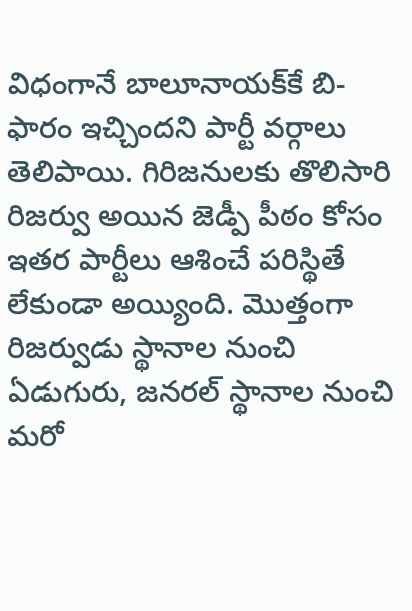విధంగానే బాలూనాయక్‌కే బి-ఫారం ఇచ్చిందని పార్టీ వర్గాలు తెలిపాయి. గిరిజనులకు తొలిసారి రిజర్వు అయిన జెడ్పీ పీఠం కోసం ఇతర పార్టీలు ఆశించే పరిస్థితే లేకుండా అయ్యింది. మొత్తంగా రిజర్వుడు స్థానాల నుంచి ఏడుగురు, జనరల్ స్థానాల నుంచి మరో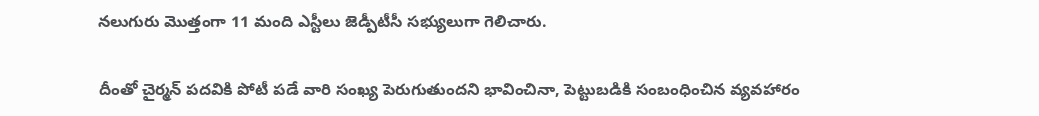నలుగురు మొత్తంగా 11 మంది ఎస్టీలు జెడ్పీటీసీ సభ్యులుగా గెలిచారు.

దీంతో చైర్మన్ పదవికి పోటీ పడే వారి సంఖ్య పెరుగుతుందని భావించినా, పెట్టుబడికి సంబంధించిన వ్యవహారం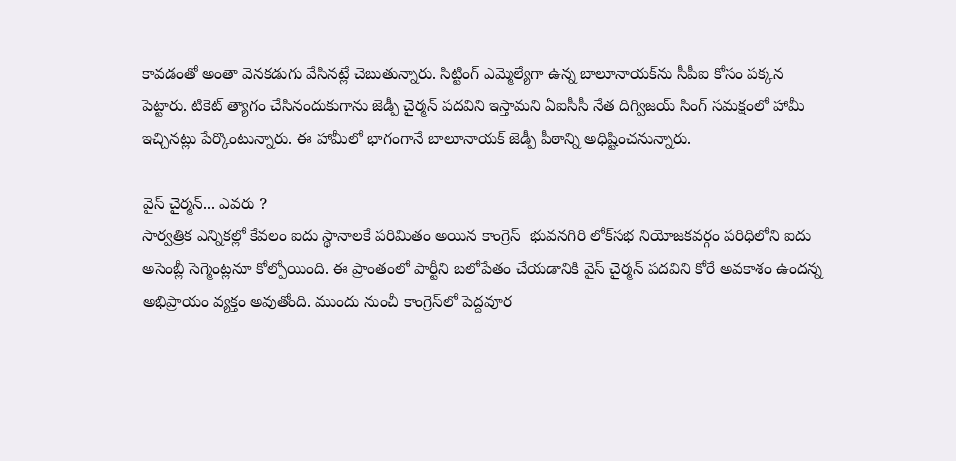కావడంతో అంతా వెనకడుగు వేసినట్లే చెబుతున్నారు. సిట్టింగ్ ఎమ్మెల్యేగా ఉన్న బాలూనాయక్‌ను సీపీఐ కోసం పక్కన పెట్టారు. టికెట్ త్యాగం చేసినందుకుగాను జెడ్పీ చైర్మన్ పదవిని ఇస్తామని ఏఐసీసీ నేత దిగ్విజయ్ సింగ్ సమక్షంలో హామీ ఇచ్చినట్లు పేర్కొంటున్నారు. ఈ హామీలో భాగంగానే బాలూనాయక్ జెడ్పీ పీఠాన్ని అధిష్టించనున్నారు.

వైస్ చైర్మన్... ఎవరు ?
సార్వత్రిక ఎన్నికల్లో కేవలం ఐదు స్థానాలకే పరిమితం అయిన కాంగ్రెస్  భువనగిరి లోక్‌సభ నియోజకవర్గం పరిధిలోని ఐదు అసెంబ్లీ సెగ్మెంట్లనూ కోల్పోయింది. ఈ ప్రాంతంలో పార్టీని బలోపేతం చేయడానికి వైస్ చైర్మన్ పదవిని కోరే అవకాశం ఉందన్న అభిప్రాయం వ్యక్తం అవుతోంది. ముందు నుంచీ కాంగ్రెస్‌లో పెద్దవూర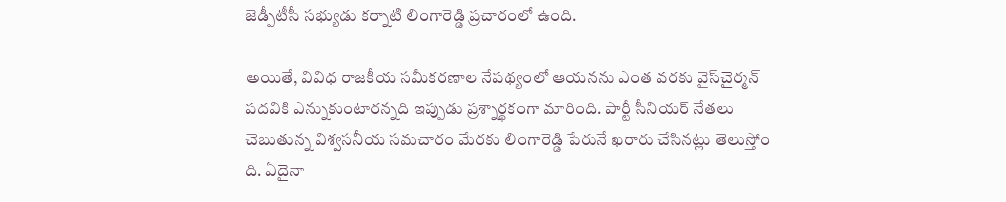జెడ్పీటీసీ సభ్యుడు కర్నాటి లింగారెడ్డి ప్రచారంలో ఉంది.

అయితే, వివిధ రాజకీయ సమీకరణాల నేపథ్యంలో ఆయనను ఎంత వరకు వైస్‌చైర్మన్ పదవికి ఎన్నుకుంటారన్నది ఇప్పుడు ప్రశ్నార్థకంగా మారింది. పార్టీ సీనియర్ నేతలు చెబుతున్న విశ్వసనీయ సమచారం మేరకు లింగారెడ్డి పేరునే ఖరారు చేసినట్లు తెలుస్తోం ది. ఏదైనా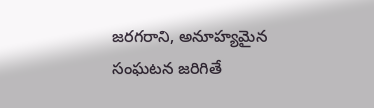జరగరాని, అనూహ్యమైన సంఘటన జరిగితే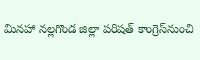మినహా నల్లగొండ జిల్లా పరిషత్ కాంగ్రెస్‌నుంచి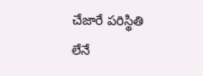చేజారే పరిస్థితి లేనే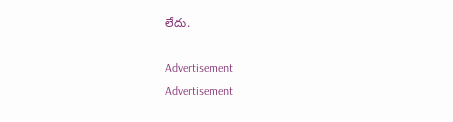లేదు.

Advertisement
Advertisement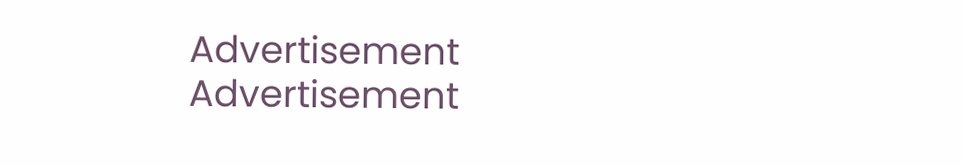Advertisement
Advertisement